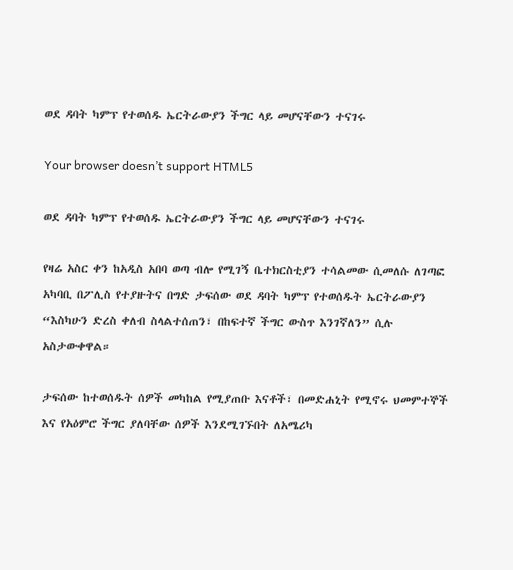ወደ ዳባት ካምፕ የተወሰዱ ኤርትራውያን ችግር ላይ መሆናቸውን ተናገሩ

Your browser doesn’t support HTML5

ወደ ዳባት ካምፕ የተወሰዱ ኤርትራውያን ችግር ላይ መሆናቸውን ተናገሩ

የዛሬ አስር ቀን ከአዲስ አበባ ወጣ ብሎ የሚገኝ ቤተክርስቲያን ተሳልመው ሲመለሱ ለገጣፎ አካባቢ በፖሊስ የተያዙትና በግድ ታፍሰው ወደ ዳባት ካምፕ የተወሰዱት ኤርትራውያን “እስካሁን ድረስ ቀለብ ስላልተሰጠን፣ በከፍተኛ ችግር ውስጥ እንገኛለን” ሲሉ አስታውቀዋል።

ታፍሰው ከተወሰዱት ሰዎች መካከል የሚያጠቡ እናቶች፣ በመድሐኒት የሚኖሩ ህመምተኞች እና የአዕምሮ ችግር ያለባቸው ሰዎች እንደሚገኙበት ለአሜሪካ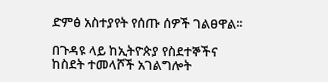ድምፅ አስተያየት የሰጡ ሰዎች ገልፀዋል፡፡

በጉዳዩ ላይ ከኢትዮጵያ የስደተኞችና ከስደት ተመላሾች አገልግሎት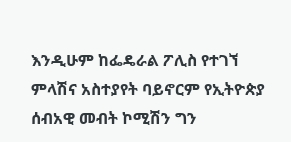እንዲሁም ከፌዴራል ፖሊስ የተገኘ ምላሽና አስተያየት ባይኖርም የኢትዮጵያ ሰብአዊ መብት ኮሚሽን ግን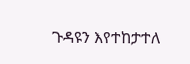ጉዳዩን እየተከታተለ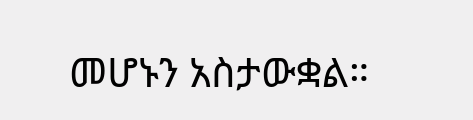መሆኑን አስታውቋል።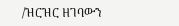/ዝርዝር ዘገባውን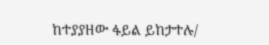ከተያያዘው ፋይል ይከታተሉ/